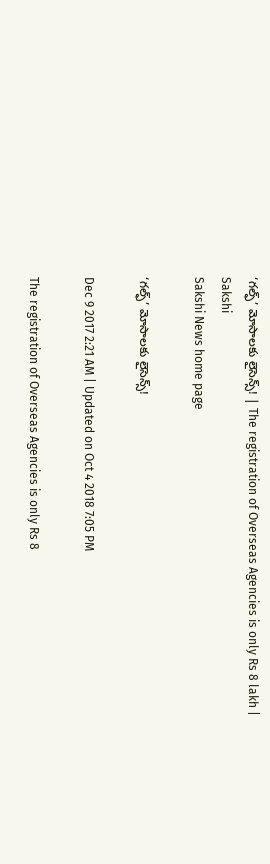‘గల్ఫ్‌’ మోసాలకు లైసెన్స్‌! | The registration of Overseas Agencies is only Rs 8 lakh | Sakshi
Sakshi News home page

‘గల్ఫ్‌’ మోసాలకు లైసెన్స్‌!

Dec 9 2017 2:21 AM | Updated on Oct 4 2018 7:05 PM

The registration of Overseas Agencies is only Rs 8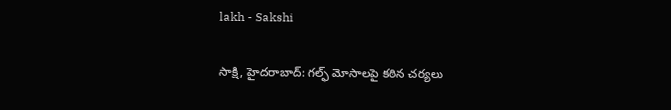lakh - Sakshi

సాక్షి, హైదరాబాద్‌: గల్ఫ్‌ మోసాలపై కఠిన చర్యలు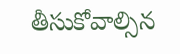తీసుకోవాల్సిన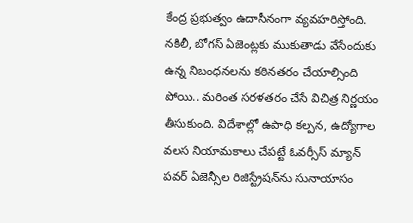కేంద్ర ప్రభుత్వం ఉదాసీనంగా వ్యవహరిస్తోంది. నకిలీ, బోగస్‌ ఏజెంట్లకు ముకుతాడు వేసేందుకు ఉన్న నిబంధనలను కఠినతరం చేయాల్సింది పోయి.. మరింత సరళతరం చేసే విచిత్ర నిర్ణయం తీసుకుంది. విదేశాల్లో ఉపాధి కల్పన, ఉద్యోగాల వలస నియామకాలు చేపట్టే ఓవర్సీస్‌ మ్యాన్‌ పవర్‌ ఏజెన్సీల రిజిస్ట్రేషన్‌ను సునాయాసం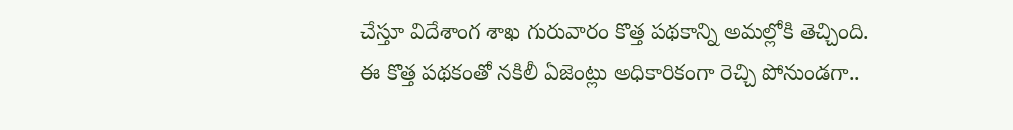చేస్తూ విదేశాంగ శాఖ గురువారం కొత్త పథకాన్ని అమల్లోకి తెచ్చింది. ఈ కొత్త పథకంతో నకిలీ ఏజెంట్లు అధికారికంగా రెచ్చి పోనుండగా..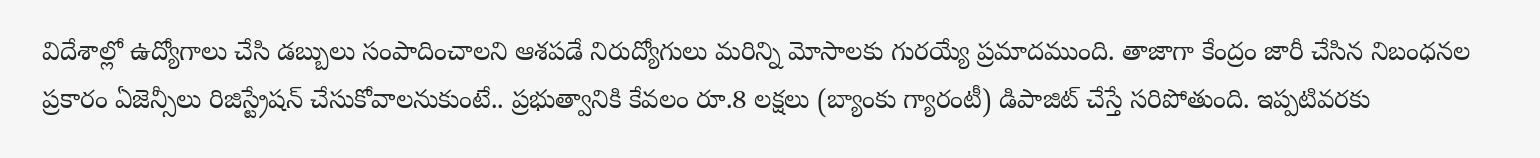విదేశాల్లో ఉద్యోగాలు చేసి డబ్బులు సంపాదించాలని ఆశపడే నిరుద్యోగులు మరిన్ని మోసాలకు గురయ్యే ప్రమాదముంది. తాజాగా కేంద్రం జారీ చేసిన నిబంధనల ప్రకారం ఏజెన్సీలు రిజిస్ట్రేషన్‌ చేసుకోవాలనుకుంటే.. ప్రభుత్వానికి కేవలం రూ.8 లక్షలు (బ్యాంకు గ్యారంటీ) డిపాజిట్‌ చేస్తే సరిపోతుంది. ఇప్పటివరకు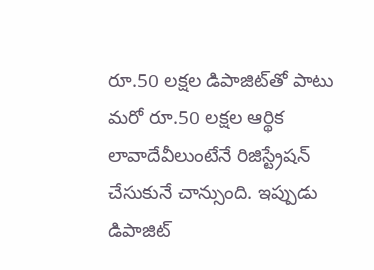రూ.50 లక్షల డిపాజిట్‌తో పాటు మరో రూ.50 లక్షల ఆర్థిక లావాదేవీలుంటేనే రిజిస్ట్రేషన్‌ చేసుకునే చాన్సుంది. ఇప్పుడు డిపాజిట్‌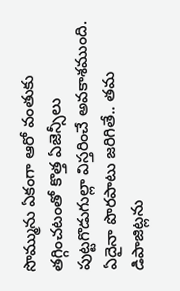సొమ్మును ఏకంగా ఆరో వంతుకు తగ్గించటంతో కొత్త ఏజెన్సీలు పుట్టగొడుగుల్లా విస్తరించే అవకాశముంది. ఏదైనా పొరపాటు జరిగితే.. తమ డిపాజిట్లను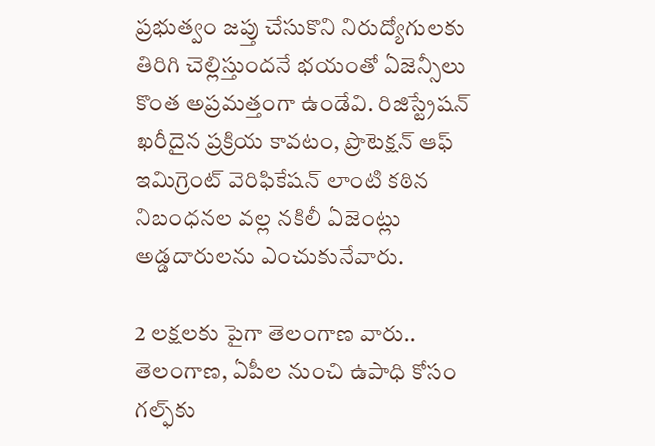ప్రభుత్వం జప్తు చేసుకొని నిరుద్యోగులకు తిరిగి చెల్లిస్తుందనే భయంతో ఏజెన్సీలు కొంత అప్రమత్తంగా ఉండేవి. రిజిస్ట్రేషన్‌ ఖరీదైన ప్రక్రియ కావటం, ప్రొటెక్షన్‌ ఆఫ్‌ ఇమిగ్రెంట్‌ వెరిఫికేషన్‌ లాంటి కఠిన నిబంధనల వల్ల నకిలీ ఏజెంట్లు అడ్డదారులను ఎంచుకునేవారు.

2 లక్షలకు పైగా తెలంగాణ వారు..
తెలంగాణ, ఏపీల నుంచి ఉపాధి కోసం గల్ఫ్‌కు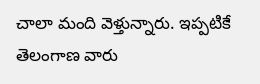చాలా మంది వెళ్తున్నారు. ఇప్పటికే తెలంగాణ వారు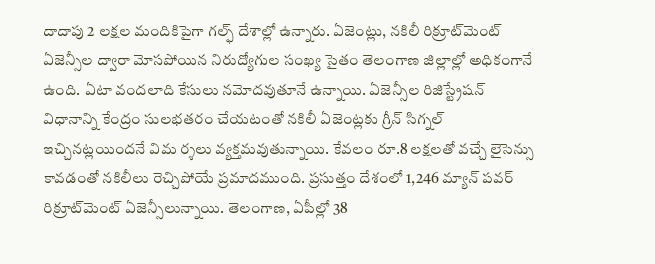దాదాపు 2 లక్షల మందికిపైగా గల్ఫ్‌ దేశాల్లో ఉన్నారు. ఏజెంట్లు, నకిలీ రిక్రూట్‌మెంట్‌ ఏజెన్సీల ద్వారా మోసపోయిన నిరుద్యోగుల సంఖ్య సైతం తెలంగాణ జిల్లాల్లో అధికంగానే ఉంది. ఏటా వందలాది కేసులు నమోదవుతూనే ఉన్నాయి. ఏజెన్సీల రిజిస్ట్రేషన్‌ విధానాన్ని కేంద్రం సులభతరం చేయటంతో నకిలీ ఏజెంట్లకు గ్రీన్‌ సిగ్నల్‌ ఇచ్చినట్లయిందనే విమ ర్శలు వ్యక్తమవుతున్నాయి. కేవలం రూ.8 లక్షలతో వచ్చే లైసెన్సు కావడంతో నకిలీలు రెచ్చిపోయే ప్రమాదముంది. ప్రసుత్తం దేశంలో 1,246 మ్యాన్‌ పవర్‌ రిక్రూట్‌మెంట్‌ ఏజెన్సీలున్నాయి. తెలంగాణ, ఏపీల్లో 38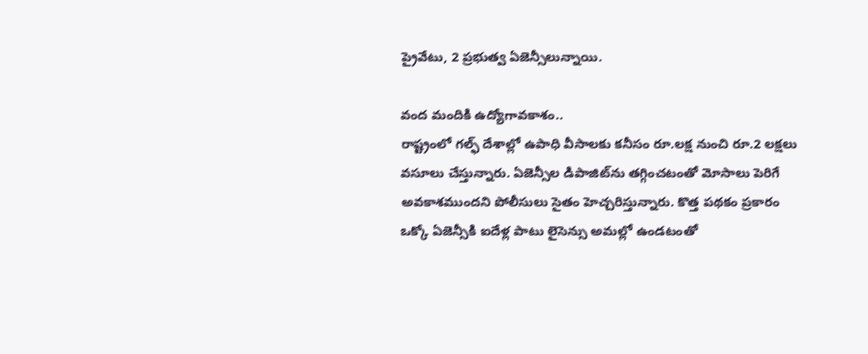ప్రైవేటు, 2 ప్రభుత్వ ఏజెన్సీలున్నాయి.

వంద మందికి ఉద్యోగావకాశం..
రాష్ట్రంలో గల్ఫ్‌ దేశాల్లో ఉపాధి వీసాలకు కనీసం రూ.లక్ష నుంచి రూ.2 లక్షలు వసూలు చేస్తున్నారు. ఏజెన్సీల డిపాజిట్‌ను తగ్గించటంతో మోసాలు పెరిగే అవకాశముందని పోలీసులు సైతం హెచ్చరిస్తున్నారు. కొత్త పథకం ప్రకారం ఒక్కో ఏజెన్సీకి ఐదేళ్ల పాటు లైసెన్సు అమల్లో ఉండటంతో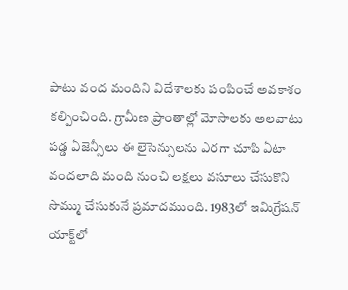పాటు వంద మందిని విదేశాలకు పంపించే అవకాశం కల్పించింది. గ్రామీణ ప్రాంతాల్లో మోసాలకు అలవాటు పడ్డ ఏజెన్సీలు ఈ లైసెన్సులను ఎరగా చూపి ఏటా వందలాది మంది నుంచి లక్షలు వసూలు చేసుకొని సొమ్ము చేసుకునే ప్రమాదముంది. 1983లో ఇమిగ్రేషన్‌ యాక్ట్‌లో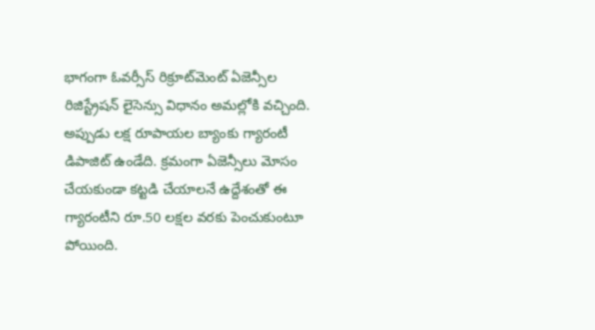భాగంగా ఓవర్సీస్‌ రిక్రూట్‌మెంట్‌ ఏజెన్సీల రిజిస్ట్రేషన్‌ లైసెన్సు విధానం అమల్లోకి వచ్చింది. అప్పుడు లక్ష రూపాయల బ్యాంకు గ్యారంటీ డిపాజిట్‌ ఉండేది. క్రమంగా ఏజెన్సీలు మోసం చేయకుండా కట్టడి చేయాలనే ఉద్దేశంతో ఈ గ్యారంటీని రూ.50 లక్షల వరకు పెంచుకుంటూ పోయింది.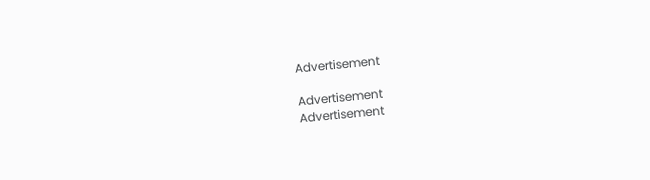Advertisement

Advertisement
Advertisement